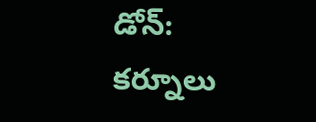డోన్: కర్నూలు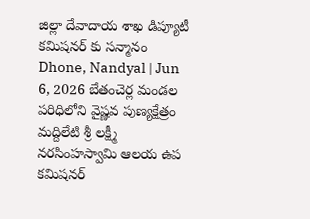జిల్లా దేవాదాయ శాఖ డిప్యూటీ కమిషనర్ కు సన్మానం
Dhone, Nandyal | Jun 6, 2026 బేతంచెర్ల మండల పరిధిలోని వైష్ణవ పుణ్యక్షేత్రం మద్దిలేటి శ్రీ లక్ష్మీ నరసింహస్వామి ఆలయ ఉప కమిషనర్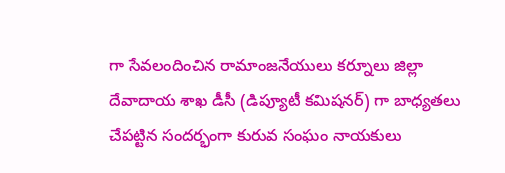గా సేవలందించిన రామాంజనేయులు కర్నూలు జిల్లా దేవాదాయ శాఖ డీసీ (డిప్యూటీ కమిషనర్) గా బాధ్యతలు చేపట్టిన సందర్భంగా కురువ సంఘం నాయకులు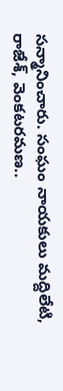సన్మానించారు. సంఘం నాయకులు మద్దిలేటి, రాజేశ్, వెంకటరమణ..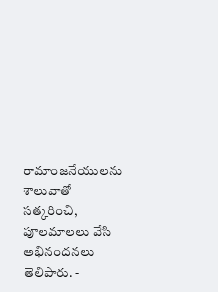రామాంజనేయులను శాలువాతో సత్కరించి, పూలమాలలు వేసి అభినందనలు తెలిపారు. -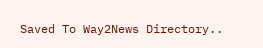Saved To Way2News Directory..